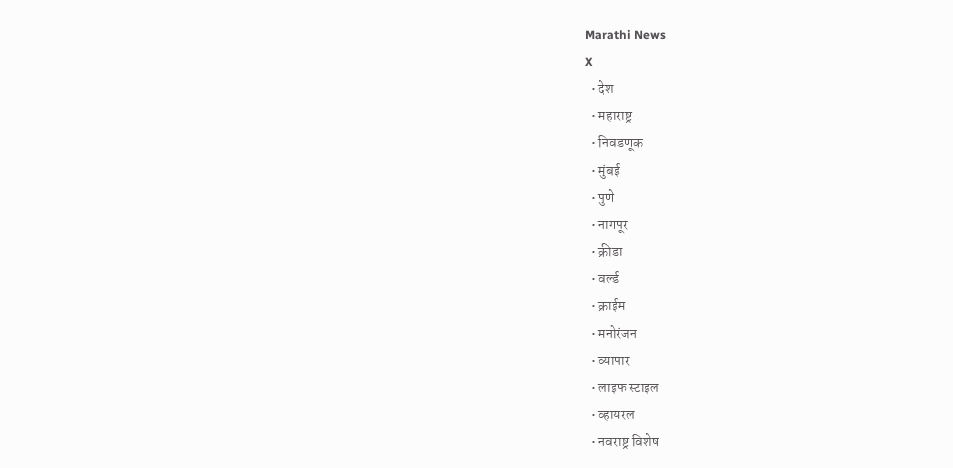Marathi News
X
  • देश
  • महाराष्ट्र
  • निवडणूक
  • मुंबई
  • पुणे
  • नागपूर
  • क्रीडा
  • वर्ल्ड
  • क्राईम
  • मनोरंजन
  • व्यापार
  • लाइफ स्टाइल
  • व्हायरल
  • नवराष्ट्र विशेष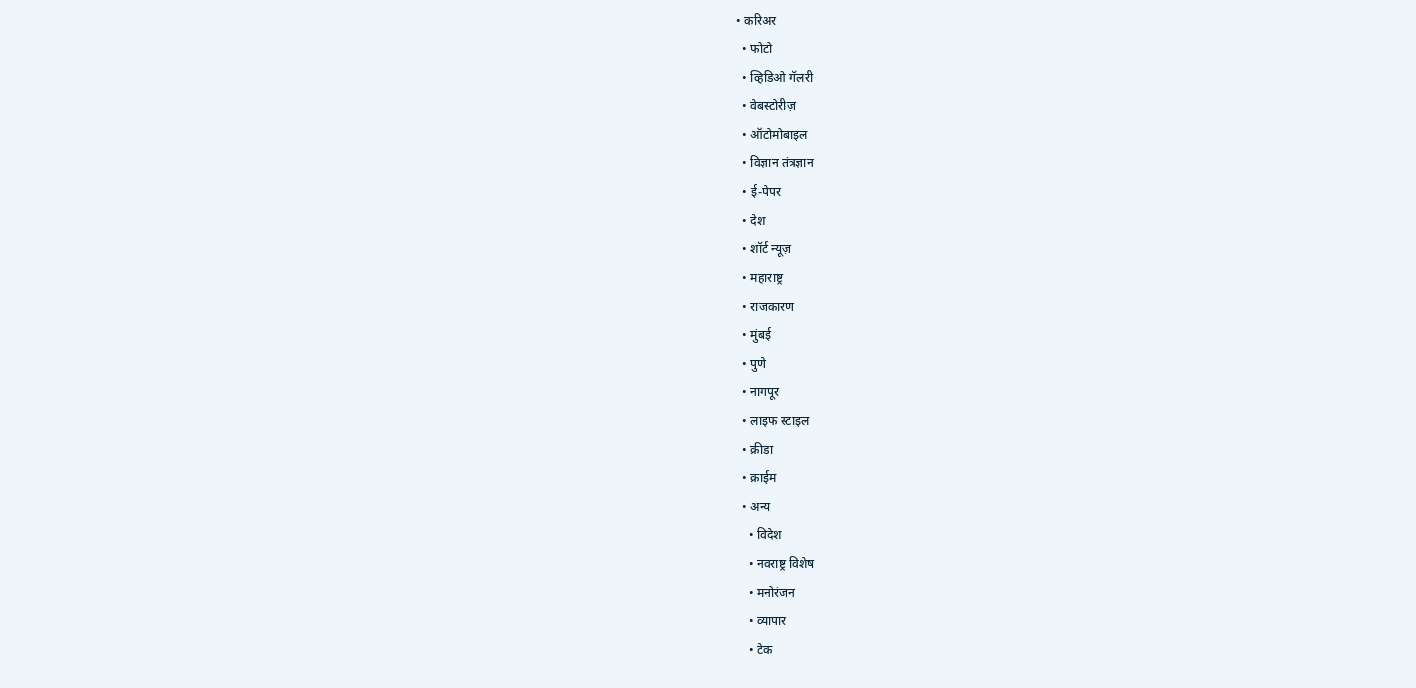• करिअर
  • फोटो
  • व्हिडिओ गॅलरी
  • वेबस्टोरीज़
  • ऑटोमोबाइल
  • विज्ञान तंत्रज्ञान
  • ई-पेपर
  • देश
  • शॉर्ट न्यूज़
  • महाराष्ट्र
  • राजकारण
  • मुंबई
  • पुणे
  • नागपूर
  • लाइफ स्टाइल
  • क्रीडा
  • क्राईम
  • अन्य
    • विदेश
    • नवराष्ट्र विशेष
    • मनोरंजन
    • व्यापार
    • टेक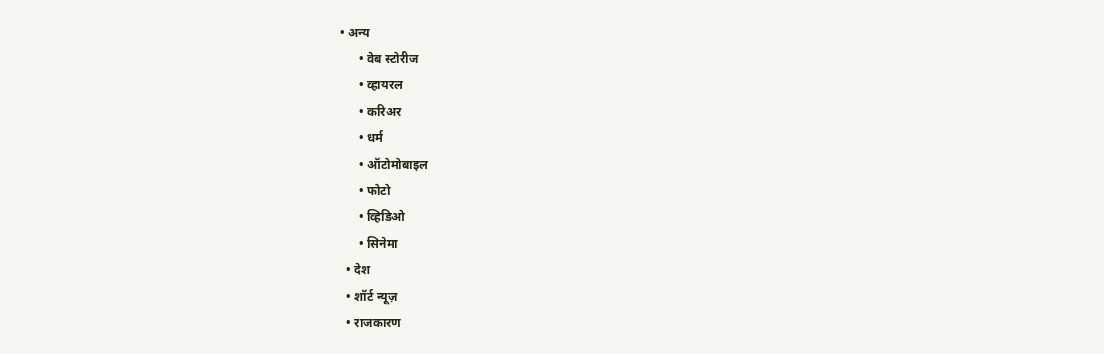• अन्य
      • वेब स्टोरीज
      • व्हायरल
      • करिअर
      • धर्म
      • ऑटोमोबाइल
      • फोटो
      • व्हिडिओ
      • सिनेमा
  • देश
  • शॉर्ट न्यूज़
  • राजकारण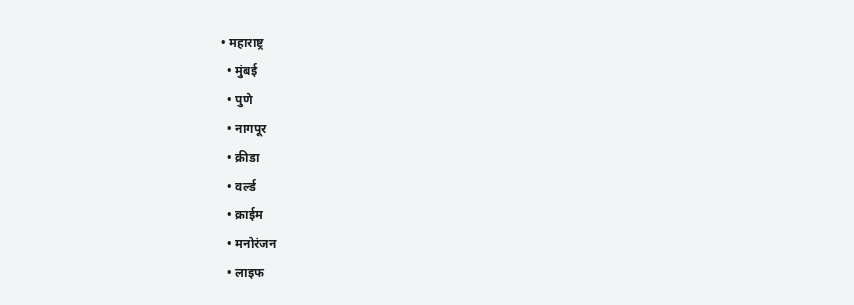• महाराष्ट्र
  • मुंबई
  • पुणे
  • नागपूर
  • क्रीडा
  • वर्ल्ड
  • क्राईम
  • मनोरंजन
  • लाइफ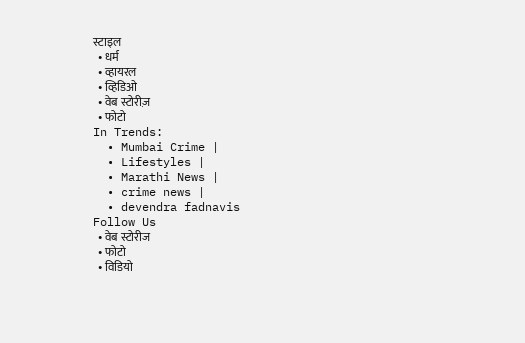स्टाइल
  • धर्म
  • व्हायरल
  • व्हिडिओ
  • वेब स्टोरीज़
  • फोटो
In Trends:
  • Mumbai Crime |
  • Lifestyles |
  • Marathi News |
  • crime news |
  • devendra fadnavis
Follow Us
  • वेब स्टोरीज
  • फोटो
  • विडियो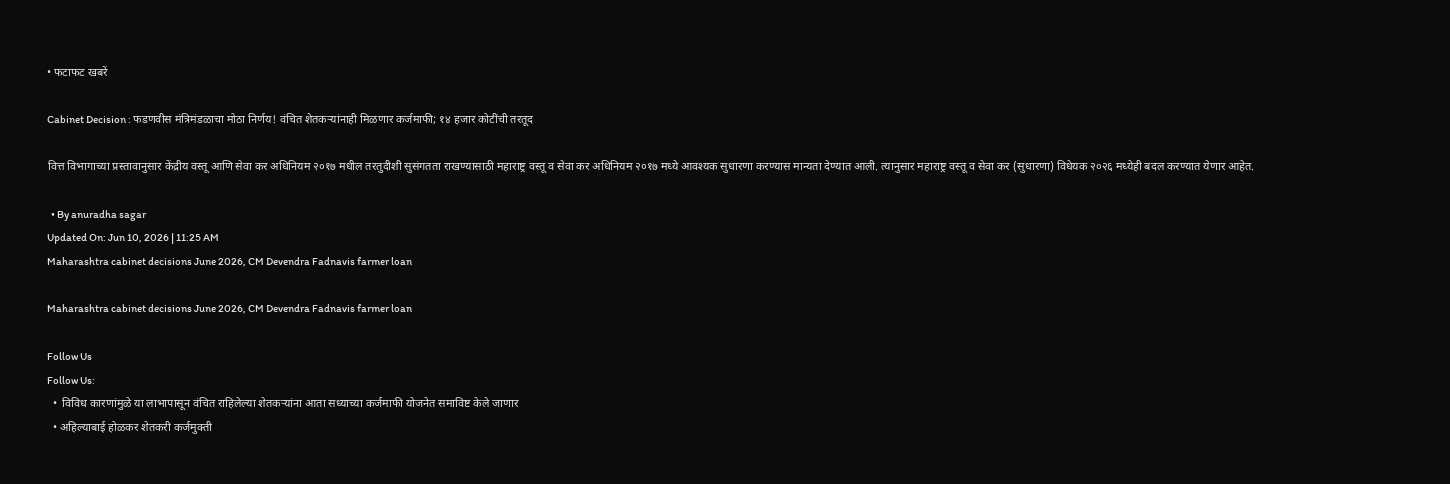• फटाफट खबरें

Cabinet Decision : फडणवीस मंत्रिमंडळाचा मोठा निर्णय! वंचित शेतकऱ्यांनाही मिळणार कर्जमाफी; १४ हजार कोटींची तरतूद

वित्त विभागाच्या प्रस्तावानुसार केंद्रीय वस्तू आणि सेवा कर अधिनियम २०१७ मधील तरतुदीशी सुसंगतता राखण्यासाठी महाराष्ट्र वस्तू व सेवा कर अधिनियम २०१७ मध्ये आवश्यक सुधारणा करण्यास मान्यता देण्यात आली. त्यानुसार महाराष्ट्र वस्तू व सेवा कर (सुधारणा) विधेयक २०२६ मध्येही बदल करण्यात येणार आहेत.

  • By anuradha sagar
Updated On: Jun 10, 2026 | 11:25 AM
Maharashtra cabinet decisions June 2026, CM Devendra Fadnavis farmer loan

Maharashtra cabinet decisions June 2026, CM Devendra Fadnavis farmer loan

Follow Us
Follow Us:
  •  विविध कारणांमुळे या लाभापासून वंचित राहिलेल्या शेतकऱ्यांना आता सध्याच्या कर्जमाफी योजनेत समाविष्ट केले जाणार
  • अहिल्याबाई होळकर शेतकरी कर्जमुक्ती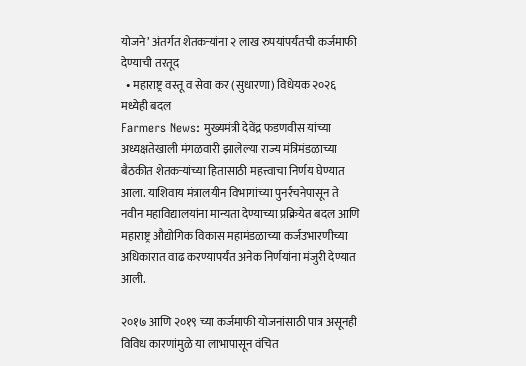योजने’ अंतर्गत शेतकऱ्यांना २ लाख रुपयांपर्यंतची कर्जमाफी देण्याची तरतूद
  • महाराष्ट्र वस्तू व सेवा कर (सुधारणा) विधेयक २०२६ मध्येही बदल
Farmers News: मुख्यमंत्री देवेंद्र फडणवीस यांच्या अध्यक्षतेखाली मंगळवारी झालेल्या राज्य मंत्रिमंडळाच्या बैठकीत शेतकऱ्यांच्या हितासाठी महत्त्वाचा निर्णय घेण्यात आला. याशिवाय मंत्रालयीन विभागांच्या पुनर्रचनेपासून ते नवीन महाविद्यालयांना मान्यता देण्याच्या प्रक्रियेत बदल आणि महाराष्ट्र औद्योगिक विकास महामंडळाच्या कर्जउभारणीच्या अधिकारात वाढ करण्यापर्यंत अनेक निर्णयांना मंजुरी देण्यात आली.

२०१७ आणि २०१९ च्या कर्जमाफी योजनांसाठी पात्र असूनही विविध कारणांमुळे या लाभापासून वंचित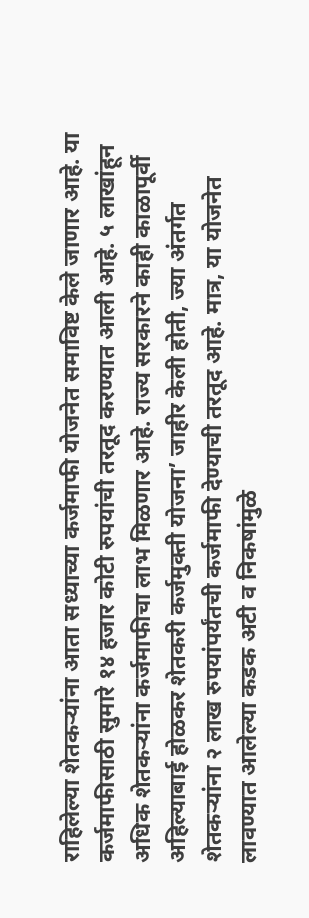राहिलेल्या शेतकऱ्यांना आता सध्याच्या कर्जमाफी योजनेत समाविष्ट केले जाणार आहे. या कर्जमाफीसाठी सुमारे १४ हजार कोटी रुपयांची तरतूद करण्यात आली आहे. ५ लाखांहून अधिक शेतकऱ्यांना कर्जमाफीचा लाभ मिळणार आहे. राज्य सरकारने काही काळापूर्वी अहिल्याबाई होळकर शेतकरी कर्जमुक्ती योजना’ जाहीर केली होती, ज्या अंतर्गत शेतकऱ्यांना २ लाख रुपयांपर्यंतची कर्जमाफी देण्याची तरतूद आहे. मात्र, या योजनेत लावण्यात आलेल्या कडक अटी व निकषांमुळे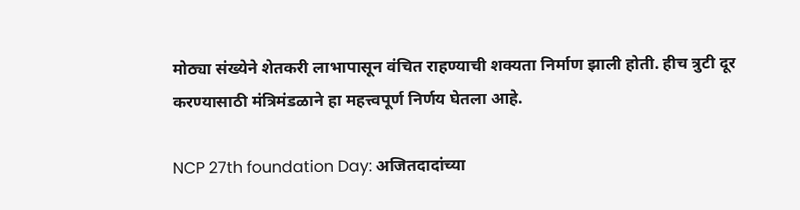मोठ्या संख्येने शेतकरी लाभापासून वंचित राहण्याची शक्यता निर्माण झाली होती. हीच त्रुटी दूर करण्यासाठी मंत्रिमंडळाने हा महत्त्वपूर्ण निर्णय घेतला आहे.

NCP 27th foundation Day: अजितदादांच्या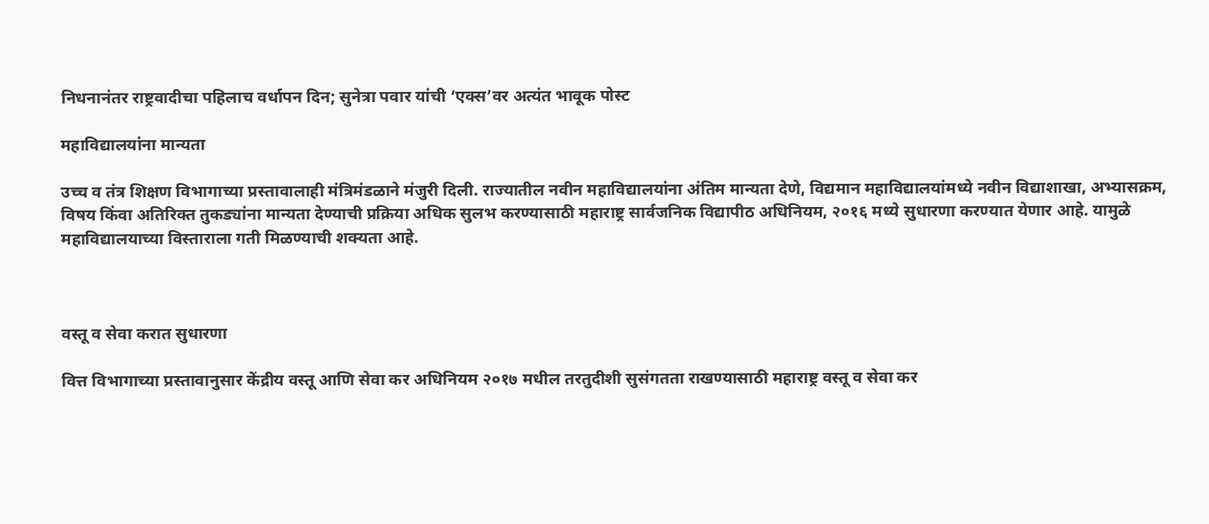निधनानंतर राष्ट्रवादीचा पहिलाच वर्धापन दिन; सुनेत्रा पवार यांची ‘एक्स’वर अत्यंत भावूक पोस्ट

महाविद्यालयांना मान्यता

उच्च व तंत्र शिक्षण विभागाच्या प्रस्तावालाही मंत्रिमंडळाने मंजुरी दिली. राज्यातील नवीन महाविद्यालयांना अंतिम मान्यता देणे, विद्यमान महाविद्यालयांमध्ये नवीन विद्याशाखा, अभ्यासक्रम, विषय किंवा अतिरिक्त तुकड्यांना मान्यता देण्याची प्रक्रिया अधिक सुलभ करण्यासाठी महाराष्ट्र सार्वजनिक विद्यापीठ अधिनियम, २०१६ मध्ये सुधारणा करण्यात येणार आहे. यामुळे महाविद्यालयाच्या विस्ताराला गती मिळण्याची शक्यता आहे.



वस्तू व सेवा करात सुधारणा

वित्त विभागाच्या प्रस्तावानुसार केंद्रीय वस्तू आणि सेवा कर अधिनियम २०१७ मधील तरतुदीशी सुसंगतता राखण्यासाठी महाराष्ट्र वस्तू व सेवा कर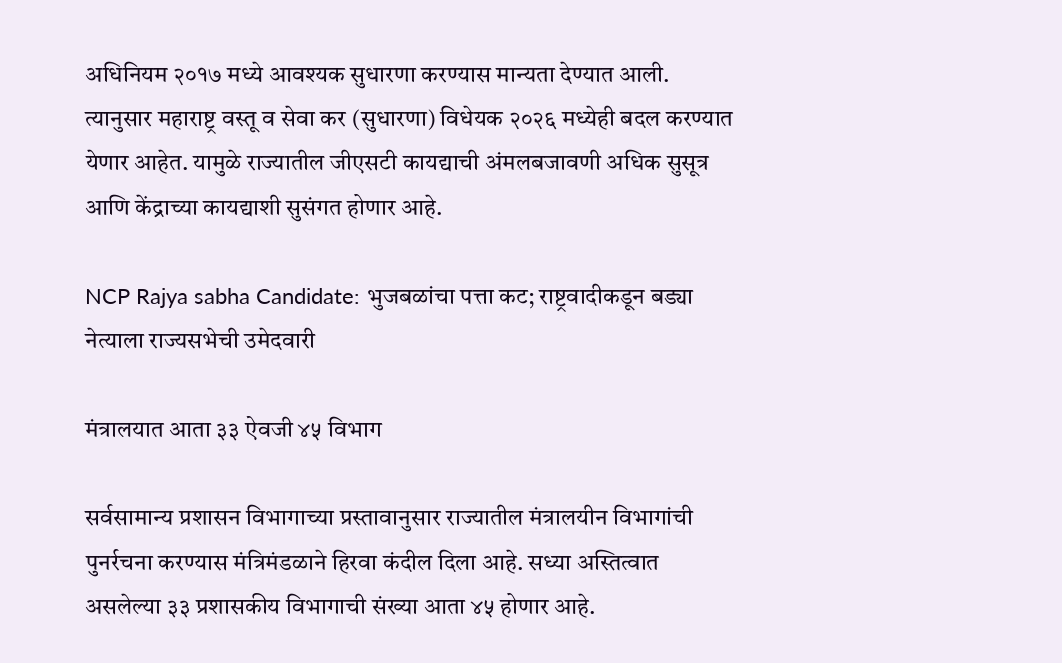अधिनियम २०१७ मध्ये आवश्यक सुधारणा करण्यास मान्यता देण्यात आली. त्यानुसार महाराष्ट्र वस्तू व सेवा कर (सुधारणा) विधेयक २०२६ मध्येही बदल करण्यात येणार आहेत. यामुळे राज्यातील जीएसटी कायद्याची अंमलबजावणी अधिक सुसूत्र आणि केंद्राच्या कायद्याशी सुसंगत होणार आहे.

NCP Rajya sabha Candidate: भुजबळांचा पत्ता कट; राष्ट्रवादीकडून बड्या नेत्याला राज्यसभेची उमेदवारी

मंत्रालयात आता ३३ ऐवजी ४५ विभाग

सर्वसामान्य प्रशासन विभागाच्या प्रस्तावानुसार राज्यातील मंत्रालयीन विभागांची पुनर्रचना करण्यास मंत्रिमंडळाने हिरवा कंदील दिला आहे. सध्या अस्तित्वात असलेल्या ३३ प्रशासकीय विभागाची संख्या आता ४५ होणार आहे.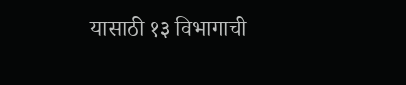यासाठी १३ विभागाची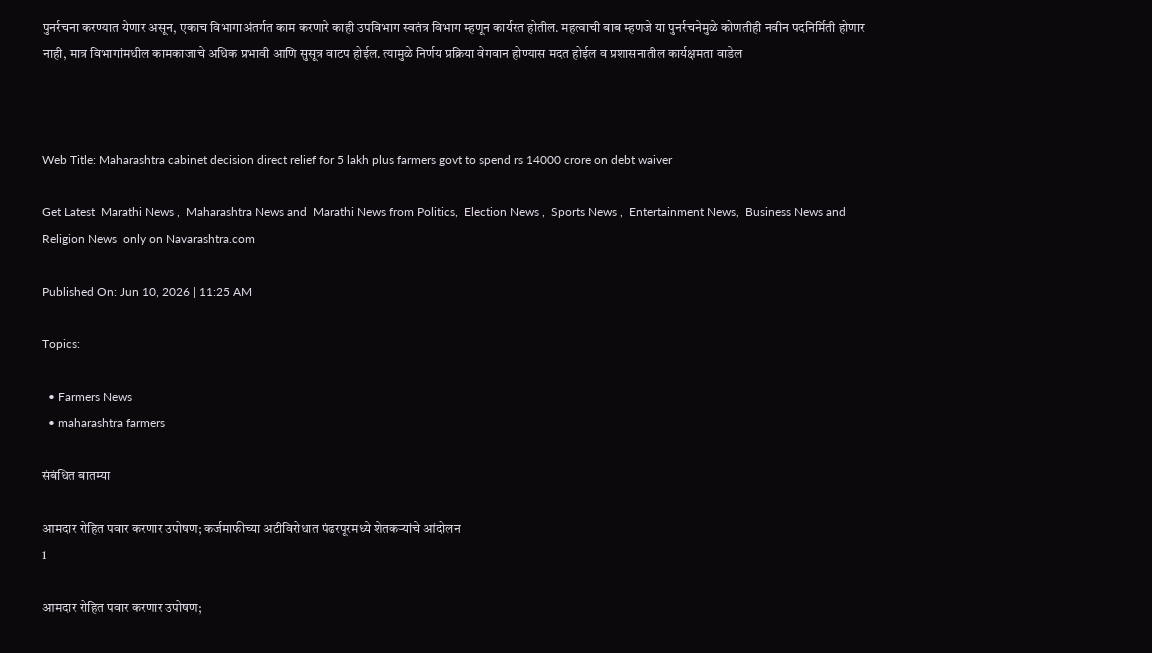पुनर्रचना करण्यात येणार असून, एकाच विभागाअंतर्गत काम करणारे काही उपविभाग स्वतंत्र विभाग म्हणून कार्यरत होतील. महत्वाची बाब म्हणजे या पुनर्रचनेमुळे कोणतीही नवीन पदनिर्मिती होणार नाही, मात्र विभागांमधील कामकाजाचे अधिक प्रभावी आणि सुसूत्र वाटप होईल. त्यामुळे निर्णय प्रक्रिया वेगवान होण्यास मदत होईल व प्रशासनातील कार्यक्षमता वाडेल



Web Title: Maharashtra cabinet decision direct relief for 5 lakh plus farmers govt to spend rs 14000 crore on debt waiver

Get Latest  Marathi News ,  Maharashtra News and  Marathi News from Politics,  Election News ,  Sports News ,  Entertainment News,  Business News and   Religion News  only on Navarashtra.com

Published On: Jun 10, 2026 | 11:25 AM

Topics:

  • Farmers News
  • maharashtra farmers

संबंधित बातम्या

आमदार रोहित पवार करणार उपोषण; कर्जमाफीच्या अटीविरोधात पंढरपूरमध्ये शेतकऱ्यांचे आंदोलन
1

आमदार रोहित पवार करणार उपोषण;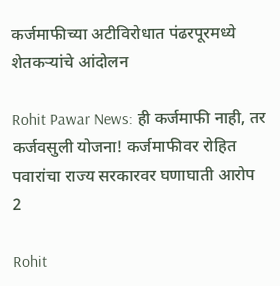कर्जमाफीच्या अटीविरोधात पंढरपूरमध्ये शेतकऱ्यांचे आंदोलन

Rohit Pawar News: ही कर्जमाफी नाही, तर कर्जवसुली योजना! कर्जमाफीवर रोहित पवारांचा राज्य सरकारवर घणाघाती आरोप
2

Rohit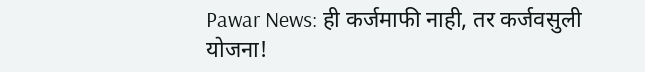Pawar News: ही कर्जमाफी नाही, तर कर्जवसुली योजना!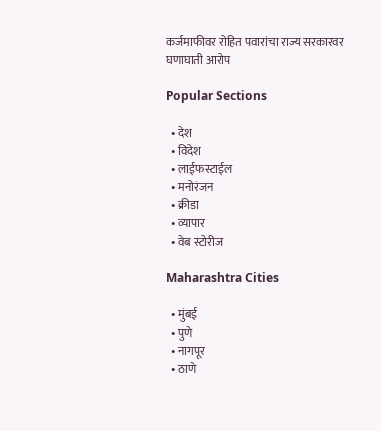कर्जमाफीवर रोहित पवारांचा राज्य सरकारवर घणाघाती आरोप

Popular Sections

  • देश
  • विदेश
  • लाईफस्टाईल
  • मनोरंजन
  • क्रीडा
  • व्यापार
  • वेब स्टोरीज

Maharashtra Cities

  • मुंबई
  • पुणे
  • नागपूर
  • ठाणे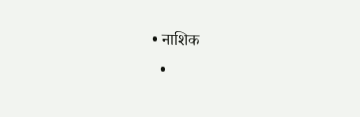• नाशिक
  •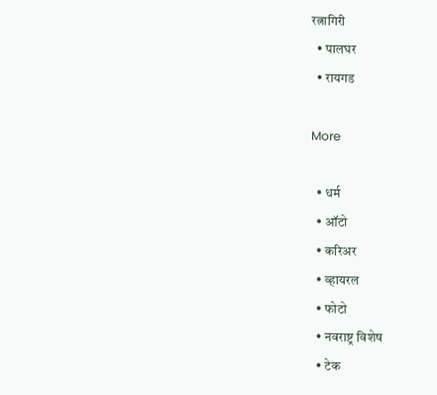रत्नागिरी
  • पालघर
  • रायगड

More

  • धर्म
  • ऑटो
  • करिअर
  • व्हायरल
  • फोटो
  • नवराष्ट्र विशेष
  • टेक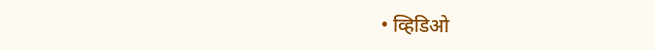• व्हिडिओ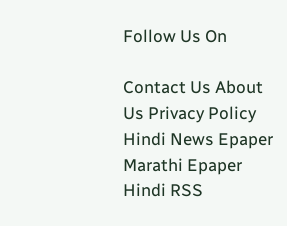Follow Us On

Contact Us About Us Privacy Policy
Hindi News Epaper Marathi Epaper Hindi RSS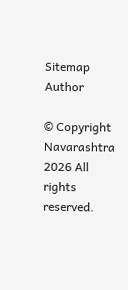Sitemap Author

© Copyright Navarashtra 2026 All rights reserved.